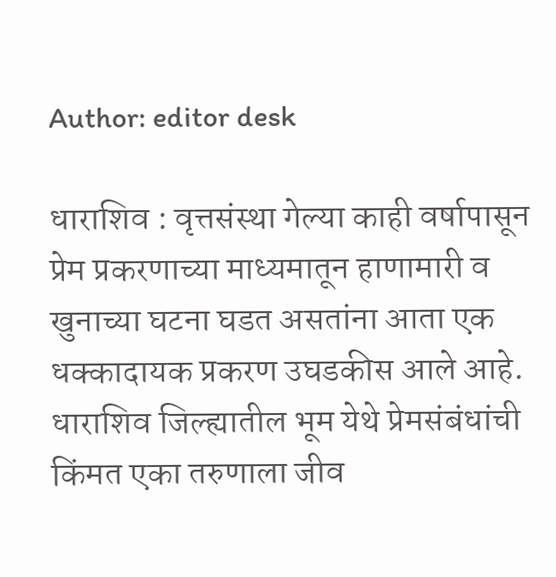Author: editor desk

धाराशिव : वृत्तसंस्था गेल्या काही वर्षापासून प्रेम प्रकरणाच्या माध्यमातून हाणामारी व खुनाच्या घटना घडत असतांना आता एक धक्कादायक प्रकरण उघडकीस आले आहे. धाराशिव जिल्ह्यातील भूम येथे प्रेमसंबंधांची किंमत एका तरुणाला जीव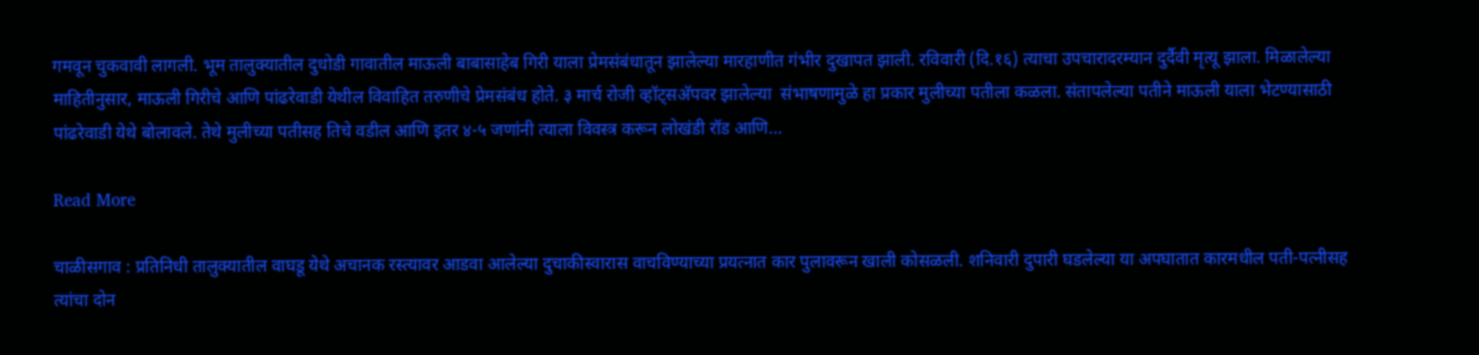गमवून चुकवावी लागली. भूम तालुक्यातील दुधोडी गावातील माऊली बाबासाहेब गिरी याला प्रेमसंबंधातून झालेल्या मारहाणीत गंभीर दुखापत झाली. रविवारी (दि.१६) त्याचा उपचारादरम्यान दुर्दैवी मृत्यू झाला. मिळालेल्या माहितीनुसार, माऊली गिरीचे आणि पांढरेवाडी येथील विवाहित तरुणीचे प्रेमसंबंध होते. ३ मार्च रोजी व्हॉट्सअ‍ॅपवर झालेल्या  संभाषणामुळे हा प्रकार मुलीच्या पतीला कळला. संतापलेल्या पतीने माऊली याला भेटण्यासाठी पांढरेवाडी येथे बोलावले. तेथे मुलीच्या पतीसह तिचे वडील आणि इतर ४-५ जणांनी त्याला विवस्त्र करून लोखंडी रॉड आणि…

Read More

चाळीसगाव : प्रतिनिधी तालुक्यातील वाघडू येथे अचानक रस्त्यावर आडवा आलेल्या दुचाकीस्वारास वाचविण्याच्या प्रयत्नात कार पुलावरून खाली कोसळली. शनिवारी दुपारी घडलेल्या या अपघातात कारमधील पती-पत्नीसह त्यांचा दोन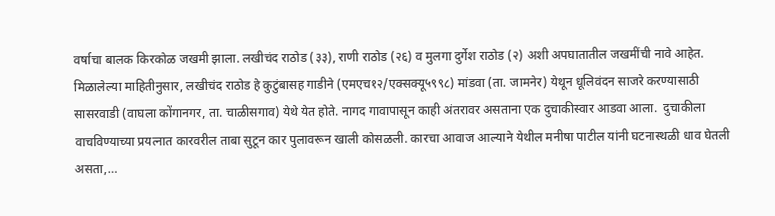वर्षाचा बालक किरकोळ जखमी झाला. लखीचंद राठोड (३३), राणी राठोड (२६) व मुलगा दुर्गेश राठोड (२) अशी अपघातातील जखमींची नावे आहेत. मिळालेल्या माहितीनुसार, लखीचंद राठोड हे कुटुंबासह गाडीने (एमएच१२/एक्सक्यू५९९८) मांडवा (ता. जामनेर) येथून धूलिवंदन साजरे करण्यासाठी सासरवाडी (वाघला कोंगानगर, ता. चाळीसगाव) येथे येत होते. नागद गावापासून काही अंतरावर असताना एक दुचाकीस्वार आडवा आला.  दुचाकीला वाचविण्याच्या प्रयत्नात कारवरील ताबा सुटून कार पुलावरून खाली कोसळली. कारचा आवाज आल्याने येथील मनीषा पाटील यांनी घटनास्थळी धाव घेतली असता,…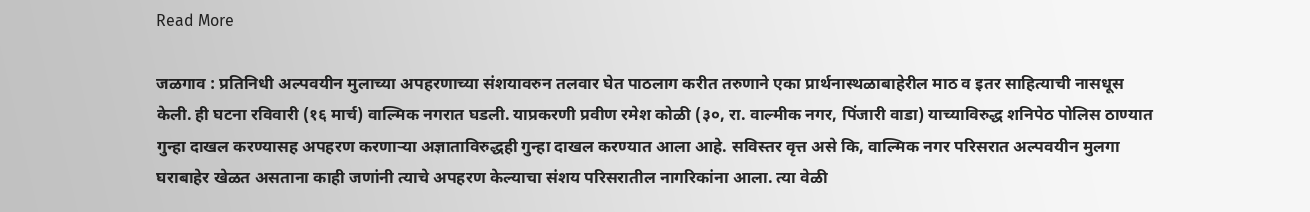Read More

जळगाव : प्रतिनिधी अल्पवयीन मुलाच्या अपहरणाच्या संशयावरुन तलवार घेत पाठलाग करीत तरुणाने एका प्रार्थनास्थळाबाहेरील माठ व इतर साहित्याची नासधूस केली. ही घटना रविवारी (१६ मार्च) वाल्मिक नगरात घडली. याप्रकरणी प्रवीण रमेश कोळी (३०, रा. वाल्मीक नगर, पिंजारी वाडा) याच्याविरुद्ध शनिपेठ पोलिस ठाण्यात गुन्हा दाखल करण्यासह अपहरण करणाऱ्या अज्ञाताविरुद्धही गुन्हा दाखल करण्यात आला आहे. सविस्तर वृत्त असे कि, वाल्मिक नगर परिसरात अल्पवयीन मुलगा घराबाहेर खेळत असताना काही जणांनी त्याचे अपहरण केल्याचा संशय परिसरातील नागरिकांना आला. त्या वेळी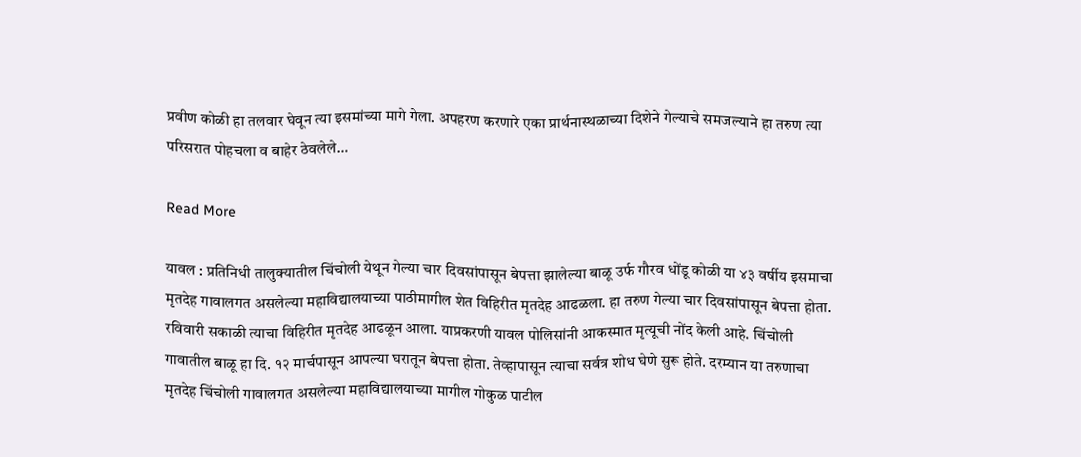प्रवीण कोळी हा तलवार घेवून त्या इसमांच्या मागे गेला. अपहरण करणारे एका प्रार्थनास्थळाच्या दिशेने गेल्याचे समजल्याने हा तरुण त्या परिसरात पोहचला व बाहेर ठेवलेले…

Read More

यावल : प्रतिनिधी तालुक्यातील चिंचोली येथून गेल्या चार दिवसांपासून बेपत्ता झालेल्या बाळू उर्फ गौरव धोंडू कोळी या ४३ वर्षीय इसमाचा मृतदेह गावालगत असलेल्या महाविद्यालयाच्या पाठीमागील शेत विहिरीत मृतदेह आढळला. हा तरुण गेल्या चार दिवसांपासून बेपत्ता होता. रविवारी सकाळी त्याचा विहिरीत मृतदेह आढळून आला. याप्रकरणी यावल पोलिसांनी आकस्मात मृत्यूची नोंद केली आहे. चिंचोली गावातील बाळू हा दि. १२ मार्चपासून आपल्या घरातून बेपत्ता होता. तेव्हापासून त्याचा सर्वत्र शोध घेणे सुरू होते. दरम्यान या तरुणाचा मृतदेह चिंचोली गावालगत असलेल्या महाविद्यालयाच्या मागील गोकुळ पाटील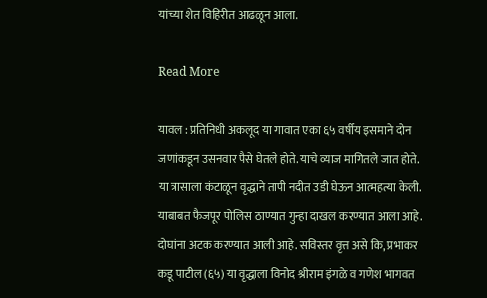यांच्या शेत विहिरीत आढळून आला.

Read More

यावल : प्रतिनिधी अकलूद या गावात एका ६५ वर्षीय इसमाने दोन जणांकडून उसनवार पैसे घेतले होते. याचे व्याज मागितले जात होते. या त्रासाला कंटाळून वृद्धाने तापी नदीत उडी घेऊन आत्महत्या केली. याबाबत फैजपूर पोलिस ठाण्यात गुन्हा दाखल करण्यात आला आहे. दोघांना अटक करण्यात आली आहे. सविस्तर वृत्त असे कि, प्रभाकर कडू पाटील (६५) या वृद्धाला विनोद श्रीराम इंगळे व गणेश भागवत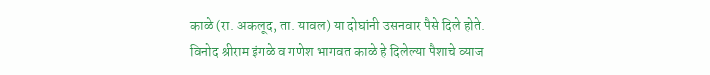काळे (रा. अकलूद, ता. यावल) या दोघांनी उसनवार पैसे दिले होते. विनोद श्रीराम इंगळे व गणेश भागवत काळे हे दिलेल्या पैशाचे व्याज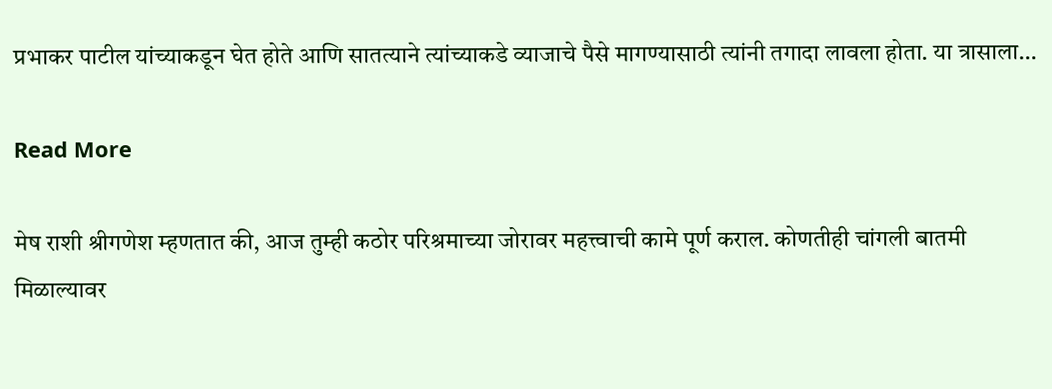प्रभाकर पाटील यांच्याकडून घेत होते आणि सातत्याने त्यांच्याकडे व्याजाचे पैसे मागण्यासाठी त्यांनी तगादा लावला होता. या त्रासाला…

Read More

मेष राशी श्रीगणेश म्‍हणतात की, आज तुम्‍ही कठोर परिश्रमाच्‍या जोरावर महत्त्वाची कामे पूर्ण कराल. कोणतीही चांगली बातमी मिळाल्यावर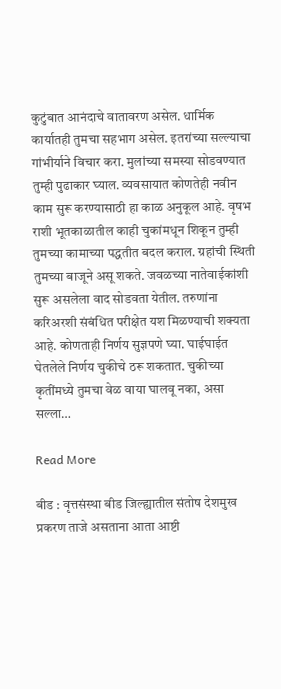कुटुंबात आनंदाचे वातावरण असेल. धार्मिक कार्यातही तुमचा सहभाग असेल. इतरांच्या सल्ल्याचा गांभीर्याने विचार करा. मुलांच्या समस्या सोडवण्यात तुम्‍ही पुढाकार घ्‍याल. व्यवसायात कोणतेही नवीन काम सुरू करण्यासाठी हा काळ अनुकूल आहे. वृषभ राशी भूतकाळातील काही चुकांमधून शिकून तुम्ही तुमच्या कामाच्या पद्धतीत बदल कराल. ग्रहांची स्थिती तुमच्या बाजूने असू शकते. जवळच्या नातेवाईकांशी सुरू असलेला वाद सोडवता येतील. तरुणांना करिअरशी संबंधित परीक्षेत यश मिळण्याची शक्यता आहे. कोणताही निर्णय सुज्ञपणे घ्या. घाईघाईत घेतलेले निर्णय चुकीचे ठरू शकतात. चुकीच्या कृतींमध्ये तुमचा वेळ वाया घालवू नका, असा सल्‍ला…

Read More

बीड : वृत्तसंस्था बीड जिल्ह्यातील संतोष देशमुख प्रकरण ताजे असताना आता आष्टी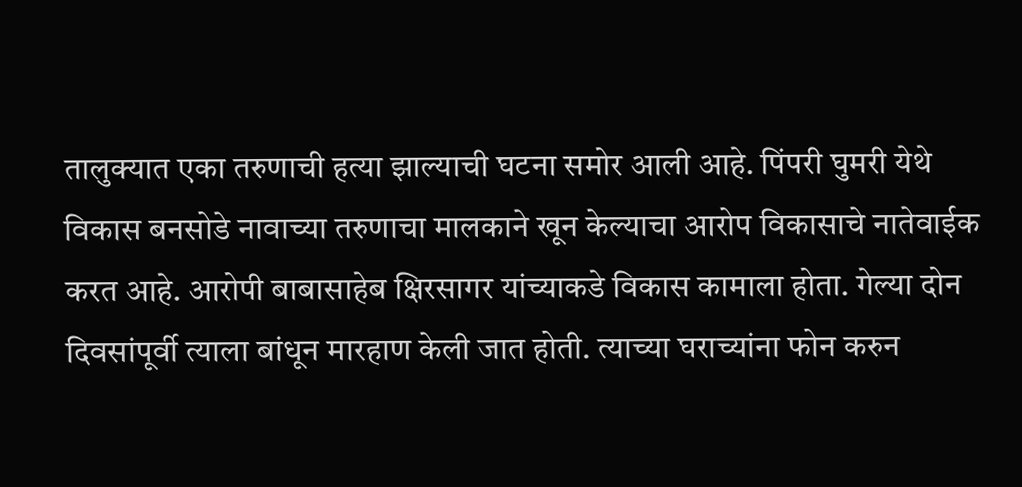तालुक्यात एका तरुणाची हत्या झाल्याची घटना समोर आली आहे. पिंपरी घुमरी येथे विकास बनसोडे नावाच्या तरुणाचा मालकाने खून केल्याचा आरोप विकासाचे नातेवाईक करत आहे. आरोपी बाबासाहेब क्षिरसागर यांच्याकडे विकास कामाला होता. गेल्या दोन दिवसांपूर्वी त्याला बांधून मारहाण केली जात होती. त्याच्या घराच्यांना फोन करुन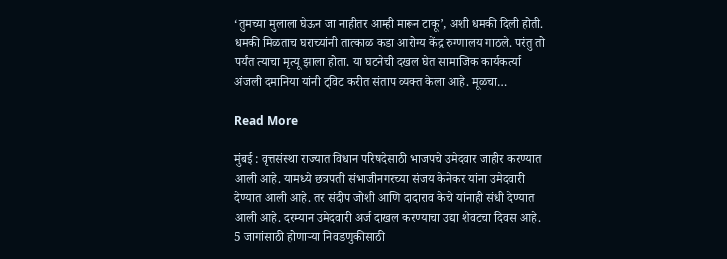‘तुमच्या मुलाला घेऊन जा नाहीतर आम्ही मारून टाकू’, अशी धमकी दिली होती. धमकी मिळताच घराच्यांनी तात्काळ कडा आरोग्य केंद्र रुग्णालय गाठले. परंतु तो पर्यंत त्याचा मृत्यू झाला होता. या घटनेची दखल घेत सामाजिक कार्यकर्त्या अंजली दमानिया यांनी ट्विट करीत संताप व्यक्त केला आहे. मूळचा…

Read More

मुंबई : वृत्तसंस्था राज्यात विधान परिषदेसाठी भाजपचे उमेदवार जाहीर करण्यात आली आहे. यामध्ये छत्रपती संभाजीनगरच्या संजय केनेकर यांना उमेदवारी देण्यात आली आहे. तर संदीप जोशी आणि दादाराव केचे यांनाही संधी देण्यात आली आहे. दरम्यान उमेदवारी अर्ज दाखल करण्याचा उद्या शेवटचा दिवस आहे. 5 जागांसाठी होणाऱ्या निवडणुकीसाठी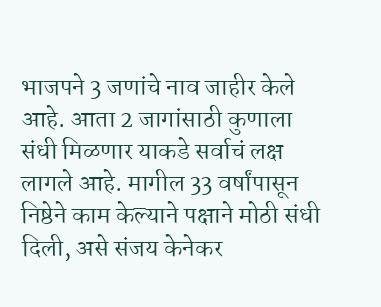भाजपने 3 जणांचे नाव जाहीर केले आहे. आता 2 जागांसाठी कुणाला संधी मिळणार याकडे सर्वाचं लक्ष लागले आहे. मागील 33 वर्षांपासून निष्ठेने काम केल्याने पक्षाने मोठी संधी दिली, असे संजय केनेकर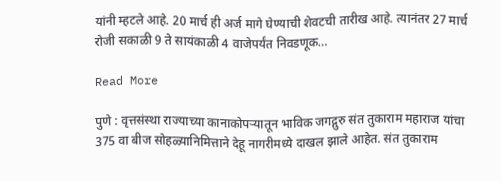यांनी म्हटले आहे. 20 मार्च ही अर्ज मागे घेण्याची शेवटची तारीख आहे. त्यानंतर 27 मार्च रोजी सकाळी 9 ते सायंकाळी 4 वाजेपर्यंत निवडणूक…

Read More

पुणे : वृत्तसंस्था राज्याच्या कानाकोपऱ्यातून भाविक जगद्गुरु संत तुकाराम महाराज यांचा 375 वा बीज सोहळ्यानिमित्ताने देहू नागरीमध्ये दाखल झाले आहेत. संत तुकाराम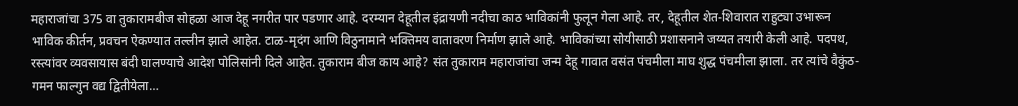महाराजांचा 375 वा तुकारामबीज सोहळा आज देहू नगरीत पार पडणार आहे. दरम्यान देहूतील इंद्रायणी नदीचा काठ भाविकांनी फुलून गेला आहे. तर, देहूतील शेत-शिवारात राहुट्या उभारून भाविक कीर्तन, प्रवचन ऐकण्यात तल्लीन झाले आहेत. टाळ-मृदंग आणि विठुनामाने भक्तिमय वातावरण निर्माण झाले आहे. भाविकांच्या सोयीसाठी प्रशासनाने जय्यत तयारी केली आहे. पदपथ, रस्त्यांवर व्यवसायास बंदी घालण्याचे आदेश पोलिसांनी दिले आहेत. तुकाराम बीज काय आहे? संत तुकाराम महाराजांचा जन्म देहू गावात वसंत पंचमीला माघ शुद्ध पंचमीला झाला. तर त्यांचे वैकुंठ-गमन फाल्गुन वद्य द्वितीयेला…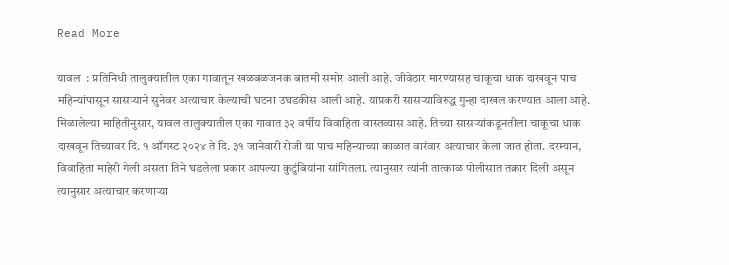Read More

यावल  : प्रतिनिधी तालुक्यातील एका गावातून खळबळजनक बातमी समोर आली आहे. जीवेठार मारण्यासह चाकूचा धाक दाखवून पाच महिन्यांपासून सासऱ्याने सुनेवर अत्याचार केल्याची घटना उघडकीस आली आहे. याप्रकरी सासऱ्याविरुद्ध गुन्हा दाखल करण्यात आला आहे. मिळालेल्या माहितीनुसार, यावल तालुक्यातील एका गावात ३२ वर्षीय विवाहिता वास्तव्यास आहे. तिच्या सासऱ्यांकडूनतीला चाकूचा धाक दाखवून तिच्यावर दि. १ ऑगस्ट २०२४ ते दि. ३१ जानेवारी रोजी या पाच महिन्याच्या काळात वारंवार अत्याचार केला जात होता. दरम्यान, विवाहिता माहेरी गेली असता तिने घडलेला प्रकार आपल्या कुटुंबियांना सांगितला. त्यानुसार त्यांनी तात्काळ पोलीसात तक्रार दिली असून त्यानुसार अत्याचार करणाऱ्या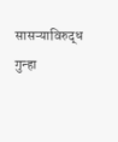सासऱ्याविरुद्ध गुन्हा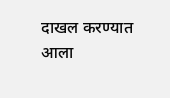दाखल करण्यात आला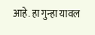आहे. हा गुन्हा यावल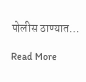पोलीस ठाण्यात…

Read More